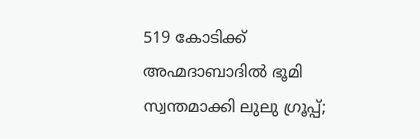519 കോടിക്ക് അഹ്മദാബാദിൽ ഭൂമി സ്വന്തമാക്കി ലുലു ഗ്രൂപ്പ്;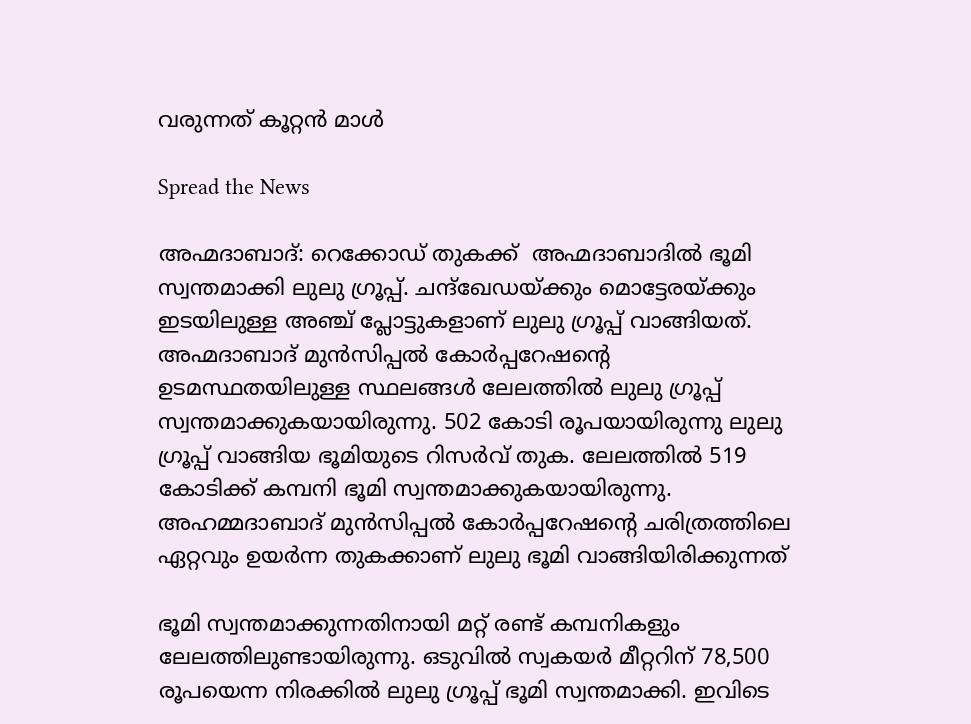വരുന്നത് കൂറ്റൻ മാൾ

Spread the News

അഹ്മദാബാദ്: റെക്കോഡ് തുകക്ക്  അഹ്മദാബാദിൽ ഭൂമി സ്വന്തമാക്കി ലുലു ഗ്രൂപ്പ്. ചന്ദ്‌ഖേഡയ്ക്കും മൊട്ടേരയ്ക്കും ഇടയിലുള്ള അഞ്ച് പ്ലോട്ടുകളാണ് ലുലു ഗ്രൂപ്പ് വാങ്ങിയത്. അഹ്മദാബാദ് മുൻസിപ്പൽ കോർപ്പറേഷന്റെ ഉടമസ്ഥതയിലുള്ള സ്ഥലങ്ങൾ ലേലത്തിൽ ലുലു ഗ്രൂപ്പ് സ്വന്തമാക്കുകയായിരുന്നു. 502 കോടി രൂപയായിരുന്നു ലുലു ഗ്രൂപ്പ് വാങ്ങിയ ഭൂമിയുടെ റിസർവ് തുക. ലേലത്തിൽ 519 കോടിക്ക് കമ്പനി ഭൂമി സ്വന്തമാക്കുകയായിരുന്നു. അഹമ്മദാബാദ് മുൻസിപ്പൽ കോർപ്പറേഷന്റെ ചരിത്രത്തിലെ ഏറ്റവും ഉയർന്ന തുകക്കാണ് ലുലു ഭൂമി വാങ്ങിയിരിക്കുന്നത്

ഭൂമി സ്വന്തമാക്കുന്നതിനായി മറ്റ് രണ്ട് കമ്പനികളും ലേലത്തിലുണ്ടായിരുന്നു. ഒടുവിൽ സ്വകയർ മീറ്ററിന് 78,500 രൂപയെന്ന നിരക്കിൽ ലുലു ഗ്രൂപ്പ് ഭൂമി സ്വന്തമാക്കി. ഇവിടെ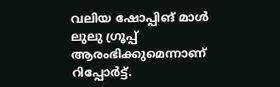വലിയ ഷോപ്പിങ് മാൾ ലുലു ഗ്രൂപ്പ് ആരംഭിക്കുമെന്നാണ് റിപ്പോർട്ട്.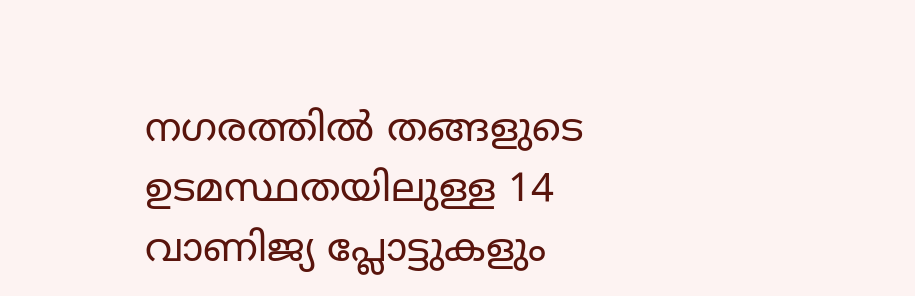നഗരത്തിൽ തങ്ങളുടെ ഉടമസ്ഥതയിലുള്ള 14 വാണിജ്യ പ്ലോട്ടുകളും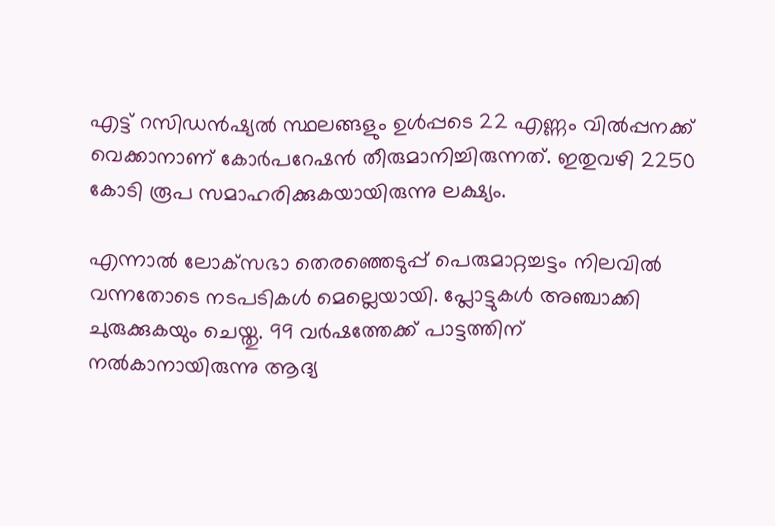എട്ട് റസിഡൻഷ്യൽ സ്ഥലങ്ങളും ഉൾപ്പടെ 22 എണ്ണം വിൽപ്പനക്ക് വെക്കാനാണ് കോർപറേഷൻ തീരുമാനിച്ചിരുന്നത്. ഇതുവഴി 2250 കോടി രൂപ സമാഹരിക്കുകയായിരുന്നു ലക്ഷ്യം.

എന്നാൽ ലോക്‌സഭാ തെരഞ്ഞെടുപ്പ് പെരുമാറ്റച്ചട്ടം നിലവിൽ വന്നതോടെ നടപടികൾ മെല്ലെയായി. പ്ലോട്ടുകൾ അഞ്ചാക്കി ചുരുക്കുകയും ചെയ്തു. 99 വർഷത്തേക്ക് പാട്ടത്തിന് നൽകാനായിരുന്നു ആദ്യ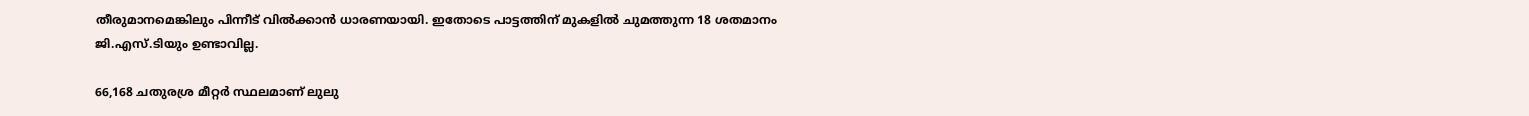തീരുമാനമെങ്കിലും പിന്നീട് വിൽക്കാൻ ധാരണയായി. ഇതോടെ പാട്ടത്തിന് മുകളിൽ ചുമത്തുന്ന 18 ശതമാനം ജി.എസ്.ടിയും ഉണ്ടാവില്ല.

66,168 ചതുരശ്ര മീറ്റർ സ്ഥലമാണ് ലുലു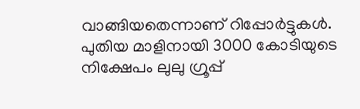വാങ്ങിയതെന്നാണ് റിപ്പോർട്ടുകൾ. പുതിയ മാളിനായി 3000 കോടിയുടെ നിക്ഷേപം ലുലു ഗ്രൂപ്പ്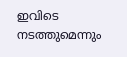ഇവിടെ നടത്തുമെന്നും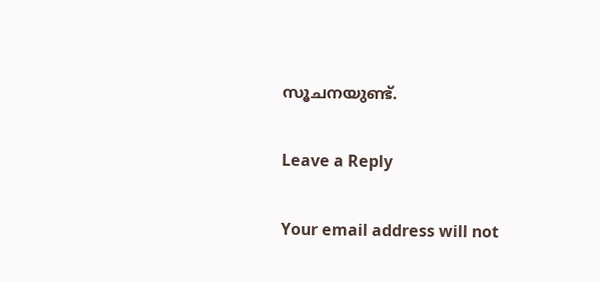സൂചനയുണ്ട്.

Leave a Reply

Your email address will not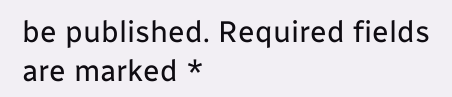be published. Required fields are marked *